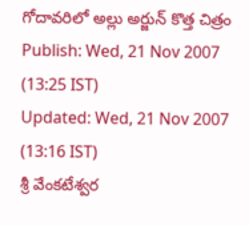గోదావరిలో అల్లు అర్జున్ కొత్త చిత్రం
Publish: Wed, 21 Nov 2007 (13:25 IST)
Updated: Wed, 21 Nov 2007 (13:16 IST)
శ్రీ వేంకటేశ్వర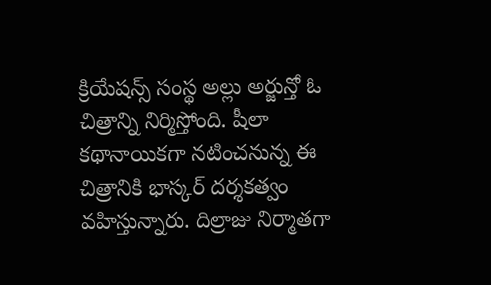క్రియేషన్స్ సంస్థ అల్లు అర్జున్తో ఓ చిత్రాన్ని నిర్మిస్తోంది. షీలా కథానాయికగా నటించనున్న ఈ చిత్రానికి భాస్కర్ దర్శకత్వం వహిస్తున్నారు. దిల్రాజు నిర్మాతగా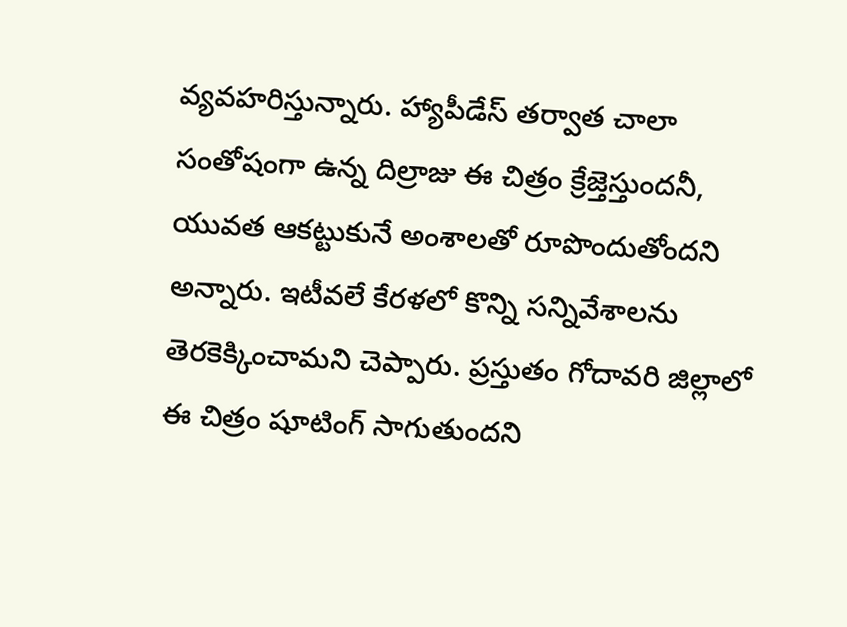వ్యవహరిస్తున్నారు. హ్యాపీడేస్ తర్వాత చాలా సంతోషంగా ఉన్న దిల్రాజు ఈ చిత్రం క్రేజ్తెస్తుందనీ, యువత ఆకట్టుకునే అంశాలతో రూపొందుతోందని అన్నారు. ఇటీవలే కేరళలో కొన్ని సన్నివేశాలను తెరకెక్కించామని చెప్పారు. ప్రస్తుతం గోదావరి జిల్లాలో ఈ చిత్రం షూటింగ్ సాగుతుందని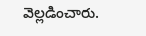వెల్లడించారు.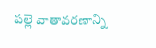పల్లె వాతావరణాన్ని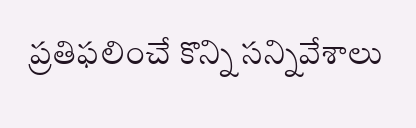ప్రతిఫలించే కొన్ని సన్నివేశాలు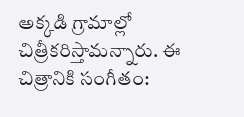అక్కడి గ్రామాల్లో చిత్రీకరిస్తామన్నారు. ఈ చిత్రానికి సంగీతం: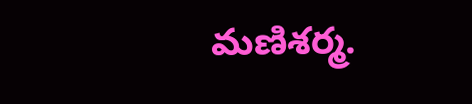మణిశర్మ.